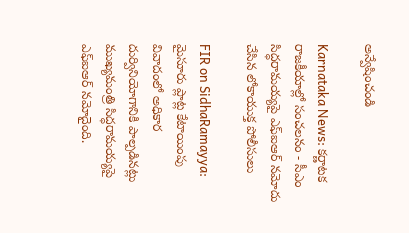అన్వేషించండి

Karnataka News: కర్ణాటక రాజకీయాల్లో సంచలనం - సీఎం సిద్ధరామయ్యపై ఎఫ్‌ఐఆర్‌ నమోదు చేసిన లోకాయుక్త పోలీసులు

FIR on SidhaRamayya: మైసూరు ప్లాట్ల కేటాయింపు వివాదంలో అధికార దుర్వినియోగానికి పాల్పడినట్లు ముఖ్యమంత్రి సిద్ధరామయ్యపై ఎఫ్‌ఐఆర్‌ నమోదైంది.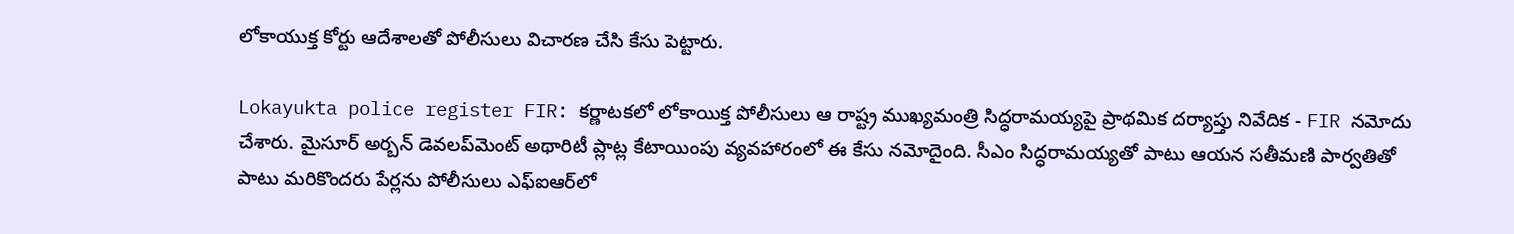లోకాయుక్త కోర్టు ఆదేశాలతో పోలీసులు విచారణ చేసి కేసు పెట్టారు.

Lokayukta police register FIR: కర్ణాటకలో లోకాయిక్త పోలీసులు ఆ రాష్ట్ర ముఖ్యమంత్రి సిద్ధరామయ్యపై ప్రాథమిక దర్యాప్తు నివేదిక - FIR నమోదు చేశారు. మైసూర్ అర్బన్ డెవలప్‌మెంట్‌ అథారిటీ ప్లాట్ల కేటాయింపు వ్యవహారంలో ఈ కేసు నమోదైంది. సీఎం సిద్ధరామయ్యతో పాటు ఆయన సతీమణి పార్వతితో పాటు మరికొందరు పేర్లను పోలీసులు ఎఫ్‌ఐఆర్‌లో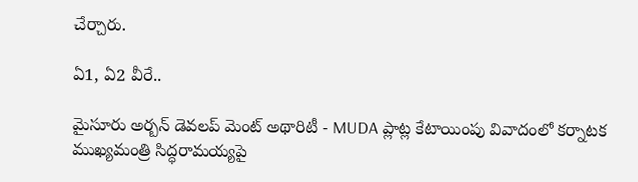చేర్చారు.

ఏ1, ఏ2 వీరే..

మైసూరు అర్బన్ డెవలప్ మెంట్ అథారిటీ - MUDA ప్లాట్ల కేటాయింపు వివాదంలో కర్నాటక ముఖ్యమంత్రి సిద్ధరామయ్యపై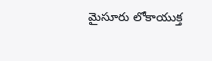మైసూరు లోకాయుక్త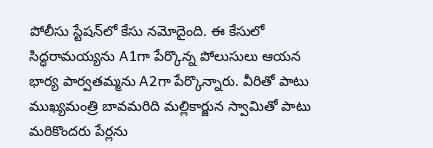పోలీసు స్టేషన్‌లో కేసు నమోదైంది. ఈ కేసులో సిద్ధరామయ్యను A1గా పేర్కొన్న పోలుసులు ఆయన భార్య పార్వతమ్మను A2గా పేర్కొన్నారు. వీరితో పాటు ముఖ్యమంత్రి బావమరిది మల్లికార్జున స్వామితో పాటు మరికొందరు పేర్లను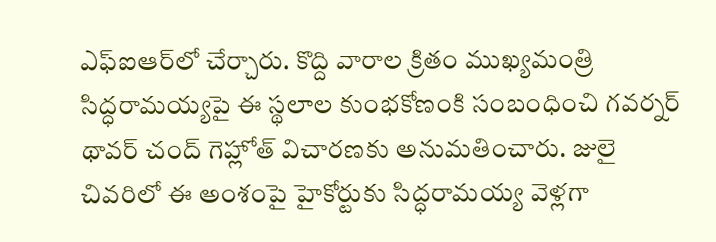ఎఫ్‌ఐఆర్‌లో చేర్చారు. కొద్ది వారాల క్రితం ముఖ్యమంత్రి సిద్ధరామయ్యపై ఈ స్థలాల కుంభకోణంకి సంబంధించి గవర్నర్ థావర్ చంద్ గెహ్లోత్ విచారణకు అనుమతించారు. జులై చివరిలో ఈ అంశంపై హైకోర్టుకు సిద్ధరామయ్య వెళ్లగా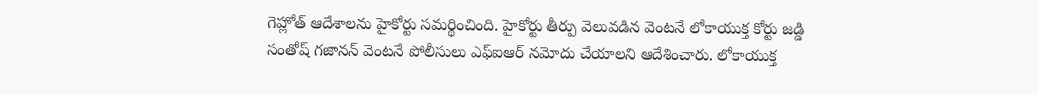గెహ్లోత్ ఆదేశాలను హైకోర్టు సమర్థించింది. హైకోర్టు తీర్పు వెలువడిన వెంటనే లోకాయుక్త కోర్టు జడ్డి సంతోష్ గజానన్ వెంటనే పోలీసులు ఎఫ్‌ఐఆర్ నమోదు చేయాలని ఆదేశించారు. లోకాయుక్త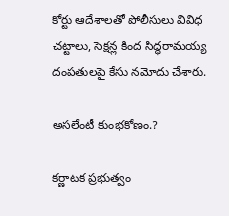కోర్టు ఆదేశాలతో పోలీసులు వివిధ చట్టాలు, సెక్షన్ల కింద సిద్ధరామయ్య దంపతులపై కేసు నమోదు చేశారు.

అసలేంటీ కుంభకోణం.?

కర్ణాటక ప్రభుత్వం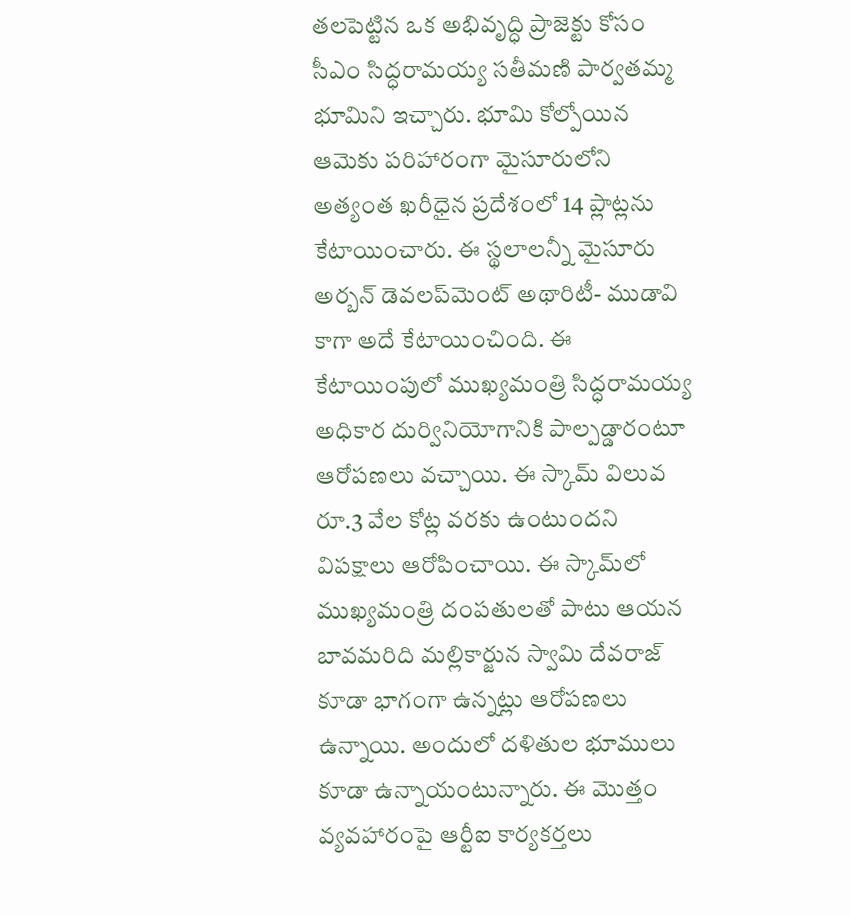తలపెట్టిన ఒక అభివృద్ధి ప్రాజెక్టు కోసం సీఎం సిద్ధరామయ్య సతీమణి పార్వతమ్మ భూమిని ఇచ్చారు. భూమి కోల్పోయిన ఆమెకు పరిహారంగా మైసూరులోని అత్యంత ఖరీధైన ప్రదేశంలో 14 ప్లాట్లను కేటాయించారు. ఈ స్థలాలన్నీ మైసూరు అర్బన్ డెవలప్‌మెంట్ అథారిటీ- ముడావి కాగా అదే కేటాయించింది. ఈ కేటాయింపులో ముఖ్యమంత్రి సిద్ధరామయ్య అధికార దుర్వినియోగానికి పాల్పడ్డారంటూ ఆరోపణలు వచ్చాయి. ఈ స్కామ్ విలువ రూ.3 వేల కోట్ల వరకు ఉంటుందని విపక్షాలు ఆరోపించాయి. ఈ స్కామ్‌లో ముఖ్యమంత్రి దంపతులతో పాటు ఆయన బావమరిది మల్లికార్జున స్వామి దేవరాజ్‌ కూడా భాగంగా ఉన్నట్లు ఆరోపణలు ఉన్నాయి. అందులో దళితుల భూములు కూడా ఉన్నాయంటున్నారు. ఈ మొత్తం వ్యవహారంపై ఆర్టీఐ కార్యకర్తలు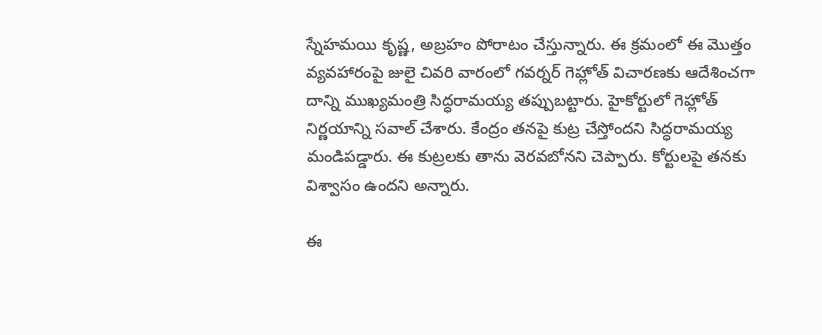స్నేహమయి కృష్ణ, అబ్రహం పోరాటం చేస్తున్నారు. ఈ క్రమంలో ఈ మొత్తం వ్యవహారంపై జులై చివరి వారంలో గవర్నర్ గెహ్లోత్ విచారణకు ఆదేశించగా దాన్ని ముఖ్యమంత్రి సిద్ధరామయ్య తప్పుబట్టారు. హైకోర్టులో గెహ్లోత్ నిర్ణయాన్ని సవాల్ చేశారు. కేంద్రం తనపై కుట్ర చేస్తోందని సిద్ధరామయ్య మండిపడ్డారు. ఈ కుట్రలకు తాను వెరవబోనని చెప్పారు. కోర్టులపై తనకు విశ్వాసం ఉందని అన్నారు.

ఈ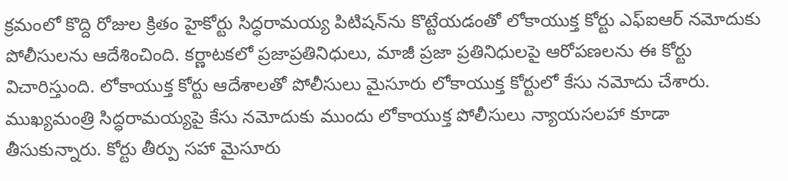క్రమంలో కొద్ది రోజుల క్రితం హైకోర్టు సిద్ధరామయ్య పిటిషన్‌ను కొట్టేయడంతో లోకాయుక్త కోర్టు ఎఫ్‌ఐఆర్‌ నమోదుకు పోలీసులను ఆదేశించింది. కర్ణాటకలో ప్రజాప్రతినిధులు, మాజీ ప్రజా ప్రతినిధులపై ఆరోపణలను ఈ కోర్టు విచారిస్తుంది. లోకాయుక్త కోర్టు ఆదేశాలతో పోలీసులు మైసూరు లోకాయుక్త కోర్టులో కేసు నమోదు చేశారు. ముఖ్యమంత్రి సిద్ధరామయ్యపై కేసు నమోదుకు ముందు లోకాయుక్త పోలీసులు న్యాయసలహా కూడా తీసుకున్నారు. కోర్టు తీర్పు సహా మైసూరు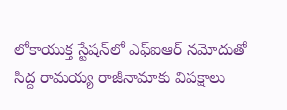లోకాయుక్త స్టేషన్‌లో ఎఫ్‌ఐఆర్‌ నమోదుతో సిద్ద రామయ్య రాజీనామాకు విపక్షాలు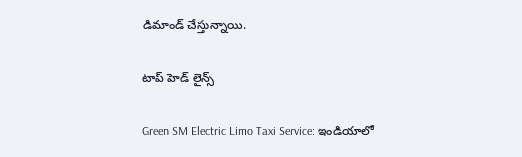డిమాండ్ చేస్తున్నాయి.

టాప్ హెడ్ లైన్స్

Green SM Electric Limo Taxi Service: ఇండియాలో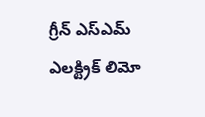గ్రీన్ ఎస్ఎమ్ ఎలక్ట్రిక్ లిమో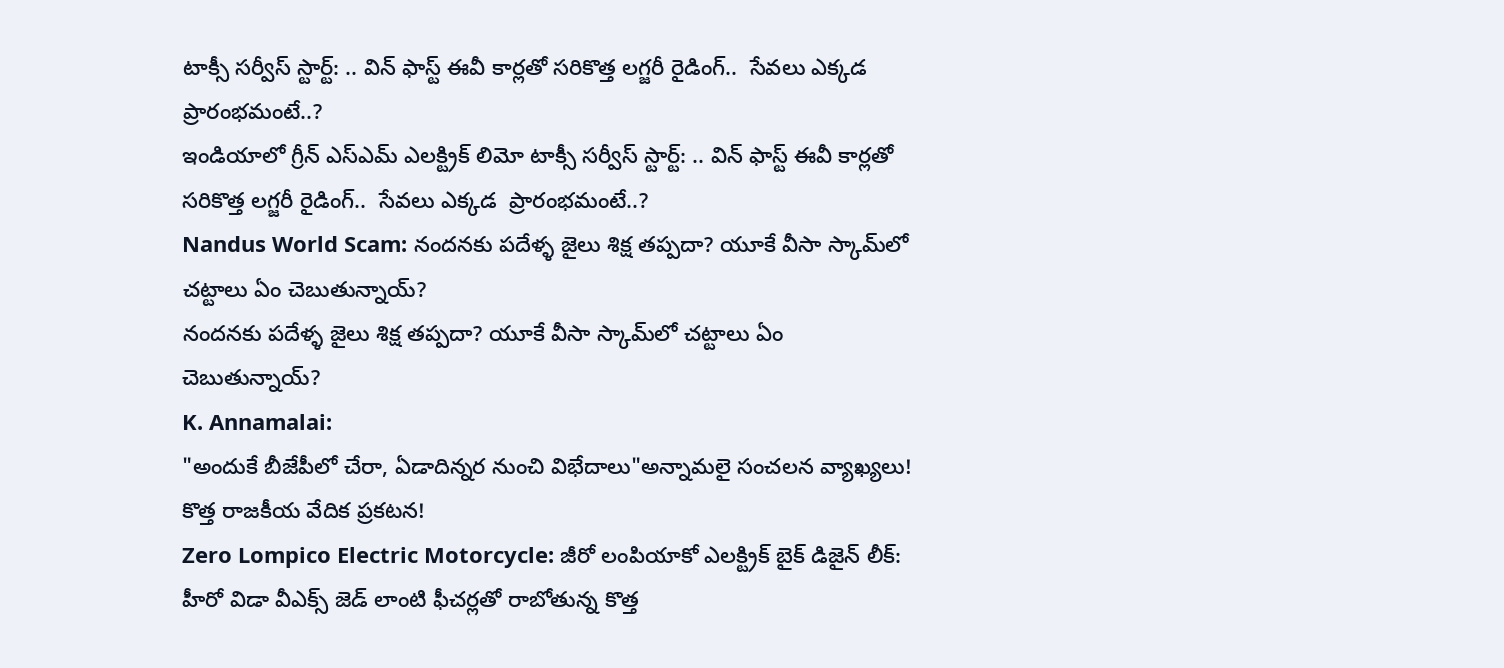టాక్సీ సర్వీస్ స్టార్ట్: .. విన్ ఫాస్ట్ ఈవీ కార్లతో సరికొత్త లగ్జరీ రైడింగ్..  సేవలు ఎక్క‌డ  ప్రారంభమంటే..?
ఇండియాలో గ్రీన్ ఎస్ఎమ్ ఎలక్ట్రిక్ లిమో టాక్సీ సర్వీస్ స్టార్ట్: .. విన్ ఫాస్ట్ ఈవీ కార్లతో సరికొత్త లగ్జరీ రైడింగ్..  సేవలు ఎక్క‌డ  ప్రారంభమంటే..?
Nandus World Scam: నందనకు పదేళ్ళ జైలు శిక్ష తప్పదా? యూకే వీసా స్కామ్‌లో చట్టాలు ఏం చెబుతున్నాయ్?
నందనకు పదేళ్ళ జైలు శిక్ష తప్పదా? యూకే వీసా స్కామ్‌లో చట్టాలు ఏం చెబుతున్నాయ్?
K. Annamalai:
"అందుకే బీజేపీలో చేరా, ఏడాదిన్నర నుంచి విభేదాలు"అన్నామలై సంచలన వ్యాఖ్యలు! కొత్త రాజకీయ వేదిక ప్రకటన!
Zero Lompico Electric Motorcycle: జీరో లంపియాకో ఎలక్ట్రిక్ బైక్ డిజైన్ లీక్: హీరో విడా వీఎక్స్ జెడ్ లాంటి ఫీచర్లతో రాబోతున్న కొత్త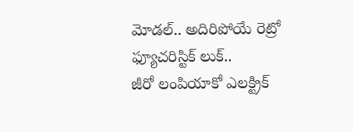మోడల్.. అదిరిపోయే రెట్రో ఫ్యూచరిస్టిక్ లుక్..
జీరో లంపియాకో ఎలక్ట్రిక్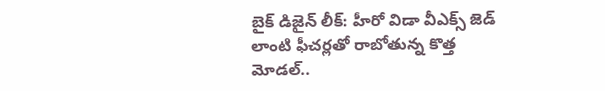బైక్ డిజైన్ లీక్: హీరో విడా వీఎక్స్ జెడ్ లాంటి ఫీచర్లతో రాబోతున్న కొత్త మోడల్..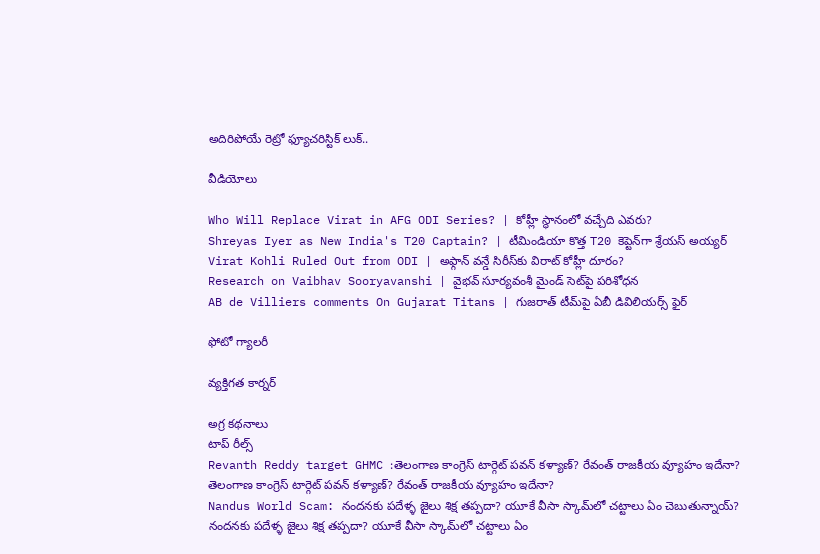అదిరిపోయే రెట్రో ఫ్యూచరిస్టిక్ లుక్..

వీడియోలు

Who Will Replace Virat in AFG ODI Series? | కోహ్లీ స్థానంలో వచ్చేది ఎవరు?
Shreyas Iyer as New India's T20 Captain? | టీమిండియా కొత్త T20 కెప్టెన్‌గా శ్రేయస్ అయ్యర్
Virat Kohli Ruled Out from ODI | అఫ్గాన్ వన్డే సిరీస్‌కు విరాట్ కోహ్లీ దూరం?
Research on Vaibhav Sooryavanshi | వైభవ్ సూర్యవంశీ మైండ్‌ సెట్‌పై పరిశోధన
AB de Villiers comments On Gujarat Titans | గుజరాత్ టీమ్‌పై ఏబీ డివిలియర్స్ ఫైర్

ఫోటో గ్యాలరీ

వ్యక్తిగత కార్నర్

అగ్ర కథనాలు
టాప్ రీల్స్
Revanth Reddy target GHMC :తెలంగాణ కాంగ్రెస్ టార్గెట్ పవన్ కళ్యాణ్? రేవంత్ రాజకీయ వ్యూహం ఇదేనా?
తెలంగాణ కాంగ్రెస్ టార్గెట్ పవన్ కళ్యాణ్? రేవంత్ రాజకీయ వ్యూహం ఇదేనా?
Nandus World Scam: నందనకు పదేళ్ళ జైలు శిక్ష తప్పదా? యూకే వీసా స్కామ్‌లో చట్టాలు ఏం చెబుతున్నాయ్?
నందనకు పదేళ్ళ జైలు శిక్ష తప్పదా? యూకే వీసా స్కామ్‌లో చట్టాలు ఏం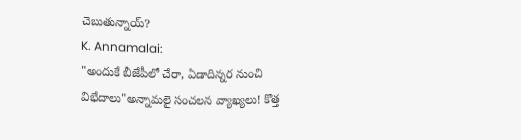చెబుతున్నాయ్?
K. Annamalai:
"అందుకే బీజేపీలో చేరా, ఏడాదిన్నర నుంచి విభేదాలు"అన్నామలై సంచలన వ్యాఖ్యలు! కొత్త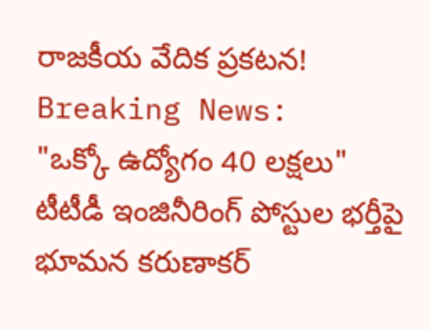రాజకీయ వేదిక ప్రకటన!
Breaking News:
"ఒక్కో ఉద్యోగం 40 లక్షలు" టీటీడీ ఇంజినీరింగ్ పోస్టుల భర్తీపై భూమన కరుణాకర్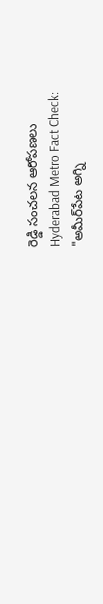రెడ్డి సంచలన ఆరోపణలు
Hyderabad Metro Fact Check:
"అమీర్‌పేట అగ్ని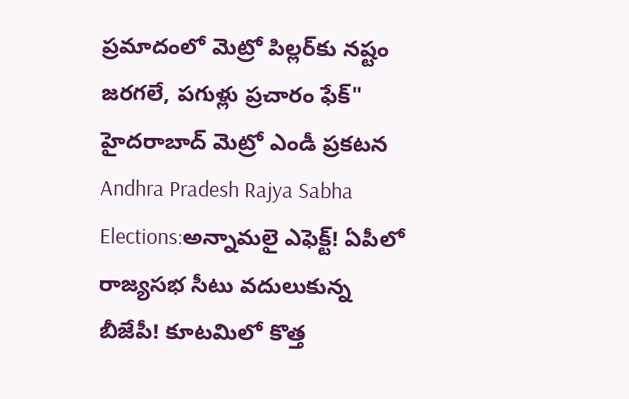ప్రమాదంలో మెట్రో పిల్లర్‌కు నష్టం జరగలే, పగుళ్లు ప్రచారం ఫేక్" హైదరాబాద్‌ మెట్రో ఎండీ ప్రకటన
Andhra Pradesh Rajya Sabha Elections:అన్నామలై ఎఫెక్ట్‌! ఏపీలో రాజ్యసభ సీటు వదులుకున్న బీజేపీ! కూటమిలో కొత్త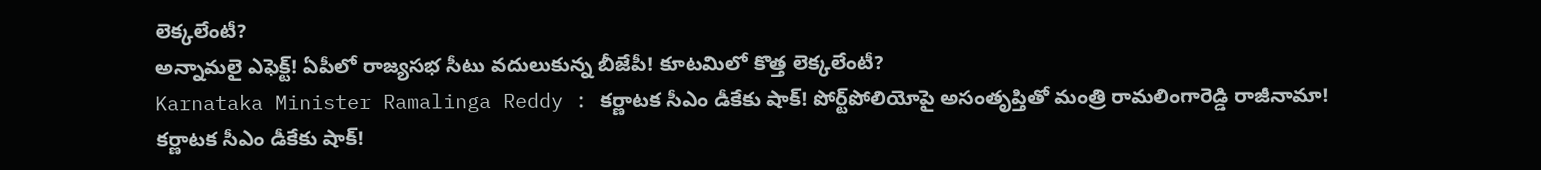లెక్కలేంటీ?
అన్నామలై ఎఫెక్ట్‌! ఏపీలో రాజ్యసభ సీటు వదులుకున్న బీజేపీ! కూటమిలో కొత్త లెక్కలేంటీ?
Karnataka Minister Ramalinga Reddy : కర్ణాటక సీఎం డీకేకు షాక్! పోర్ట్‌పోలియోపై అసంతృప్తితో మంత్రి రామలింగారెడ్డి రాజీనామా!
కర్ణాటక సీఎం డీకేకు షాక్!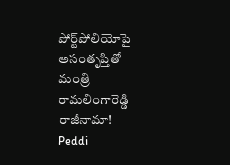పోర్ట్‌పోలియోపై అసంతృప్తితో మంత్రి రామలింగారెడ్డి రాజీనామా!
Peddi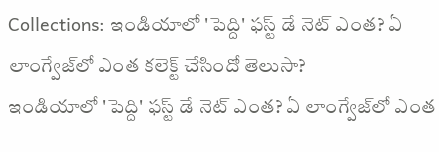Collections: ఇండియాలో 'పెద్ది' ఫస్ట్ డే నెట్ ఎంత? ఏ లాంగ్వేజ్‌లో ఎంత కలెక్ట్ చేసిందో తెలుసా?
ఇండియాలో 'పెద్ది' ఫస్ట్ డే నెట్ ఎంత? ఏ లాంగ్వేజ్‌లో ఎంత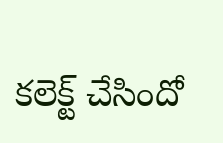కలెక్ట్ చేసిందో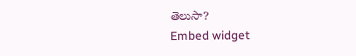తెలుసా?
Embed widget